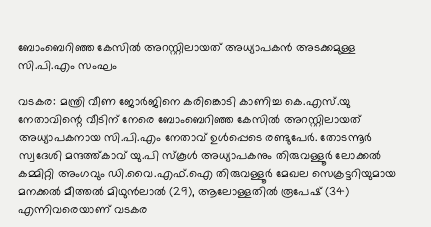ബോംബെറിഞ്ഞ കേസിൽ അറസ്റ്റിലായത് അധ്യാപകൻ അടക്കമുള്ള സി.പി.എം സംഘം

വടകര: മന്ത്രി വീണ ജോർജിനെ കരിങ്കൊടി കാണിച്ച കെ.എസ്.യു നേതാവിന്റെ വീടിന് നേരെ ബോംബെറിഞ്ഞ കേസിൽ അറസ്റ്റിലായത് അധ്യാപകനായ സി.പി.എം നേതാവ് ഉൾപ്പെടെ രണ്ടുപേർ. തോടന്നൂർ സ്വദേശി മന്ദത്ത്കാവ് യു.പി സ്കൂൾ അധ്യാപകനും തിരുവള്ളൂർ ലോക്കൽ കമ്മിറ്റി അംഗവും ഡി.വൈ.എഫ്.ഐ തിരുവള്ളൂർ മേഖല സെക്രട്ടറിയുമായ മനക്കൽ മീത്തൽ മിഥുൻലാൽ (29), ആലോള്ളതിൽ രൂപേഷ് (34) എന്നിവരെയാണ് വടകര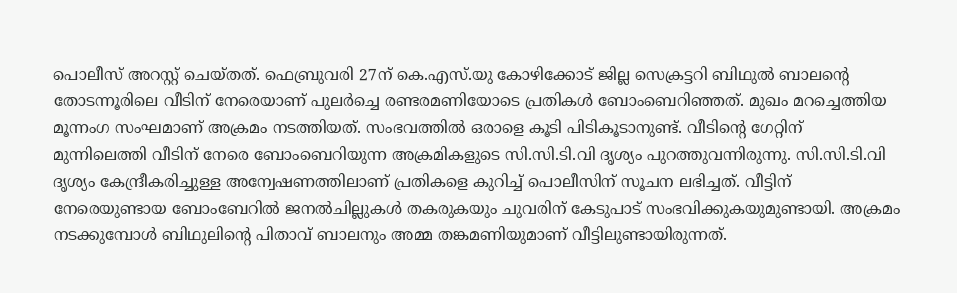പൊലീസ് അറസ്റ്റ് ചെയ്തത്. ഫെബ്രുവരി 27ന് കെ.എസ്.യു കോഴിക്കോട് ജില്ല സെക്രട്ടറി ബിഥുൽ ബാലന്റെ തോടന്നൂരിലെ വീടിന് നേരെയാണ് പുലർച്ചെ രണ്ടരമണിയോടെ പ്രതികൾ ബോംബെറിഞ്ഞത്. മുഖം മറച്ചെത്തിയ മൂന്നംഗ സംഘമാണ് അക്രമം നടത്തിയത്. സംഭവത്തിൽ ഒരാളെ കൂടി പിടികൂടാനുണ്ട്. വീടിന്റെ ഗേറ്റിന് മുന്നിലെത്തി വീടിന് നേരെ ബോംബെറിയുന്ന അക്രമികളുടെ സി.സി.ടി.വി ദൃശ്യം പുറത്തുവന്നിരുന്നു. സി.സി.ടി.വി ദൃശ്യം കേന്ദ്രീകരിച്ചുള്ള അന്വേഷണത്തിലാണ് പ്രതികളെ കുറിച്ച് പൊലീസിന് സൂചന ലഭിച്ചത്. വീട്ടിന് നേരെയുണ്ടായ ബോംബേറിൽ ജനൽചില്ലുകൾ തകരുകയും ചുവരിന് കേടുപാട് സംഭവിക്കുകയുമുണ്ടായി. അക്രമം നടക്കുമ്പോൾ ബിഥുലിന്റെ പിതാവ് ബാലനും അമ്മ തങ്കമണിയുമാണ് വീട്ടിലുണ്ടായിരുന്നത്.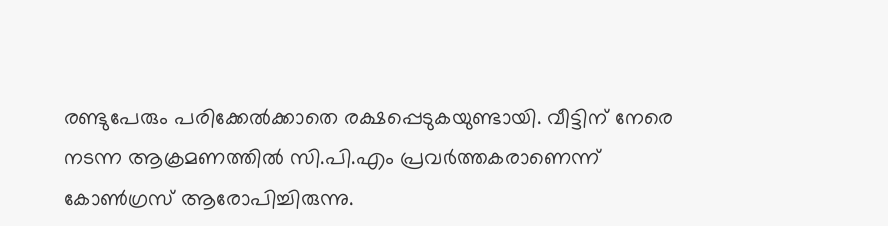രണ്ടുപേരും പരിക്കേൽക്കാതെ രക്ഷപ്പെടുകയുണ്ടായി. വീട്ടിന് നേരെ നടന്ന ആക്രമണത്തിൽ സി.പി.എം പ്രവർത്തകരാണെന്ന് കോൺഗ്രസ് ആരോപിച്ചിരുന്നു.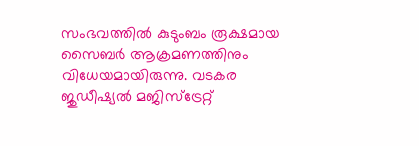സംഭവത്തിൽ കുടുംബം രൂക്ഷമായ സൈബർ ആക്രമണത്തിനും വിധേയമായിരുന്നു. വടകര ജുഡീഷ്യൽ മജിസ്ട്രേറ്റ്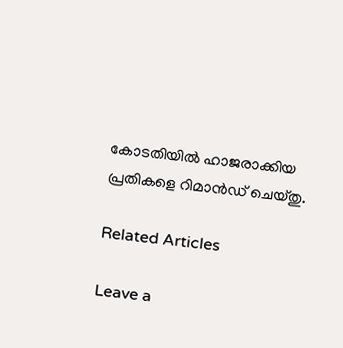കോടതിയിൽ ഹാജരാക്കിയ പ്രതികളെ റിമാൻഡ് ചെയ്തു.

Related Articles

Leave a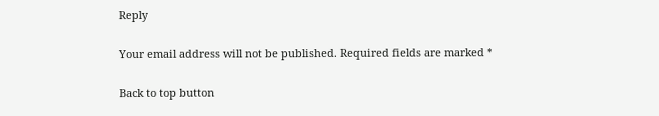Reply

Your email address will not be published. Required fields are marked *

Back to top button